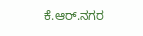ಕೆ.ಆರ್.ನಗರ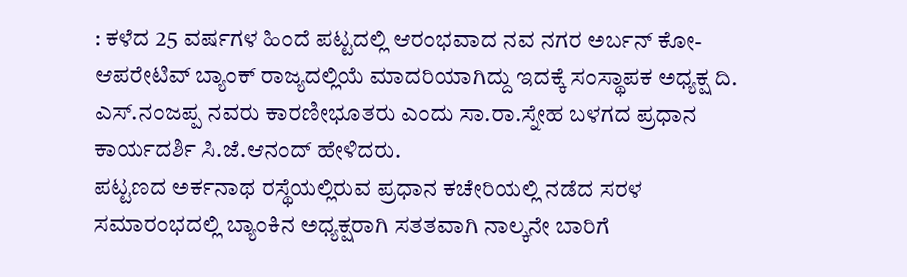: ಕಳೆದ 25 ವರ್ಷಗಳ ಹಿಂದೆ ಪಟ್ಟದಲ್ಲಿ ಆರಂಭವಾದ ನವ ನಗರ ಅರ್ಬನ್ ಕೋ- ಆಪರೇಟಿವ್ ಬ್ಯಾಂಕ್ ರಾಜ್ಯದಲ್ಲಿಯೆ ಮಾದರಿಯಾಗಿದ್ದು ಇದಕ್ಕೆ ಸಂಸ್ಥಾಪಕ ಅಧ್ಯಕ್ಷ ದಿ. ಎಸ್.ನಂಜಪ್ಪ ನವರು ಕಾರಣೀಭೂತರು ಎಂದು ಸಾ.ರಾ.ಸ್ನೇಹ ಬಳಗದ ಪ್ರಧಾನ ಕಾರ್ಯದರ್ಶಿ ಸಿ.ಜೆ.ಆನಂದ್ ಹೇಳಿದರು.
ಪಟ್ಟಣದ ಅರ್ಕನಾಥ ರಸ್ಥೆಯಲ್ಲಿರುವ ಪ್ರಧಾನ ಕಚೇರಿಯಲ್ಲಿ ನಡೆದ ಸರಳ ಸಮಾರಂಭದಲ್ಲಿ ಬ್ಯಾಂಕಿನ ಅಧ್ಯಕ್ಷರಾಗಿ ಸತತವಾಗಿ ನಾಲ್ಕನೇ ಬಾರಿಗೆ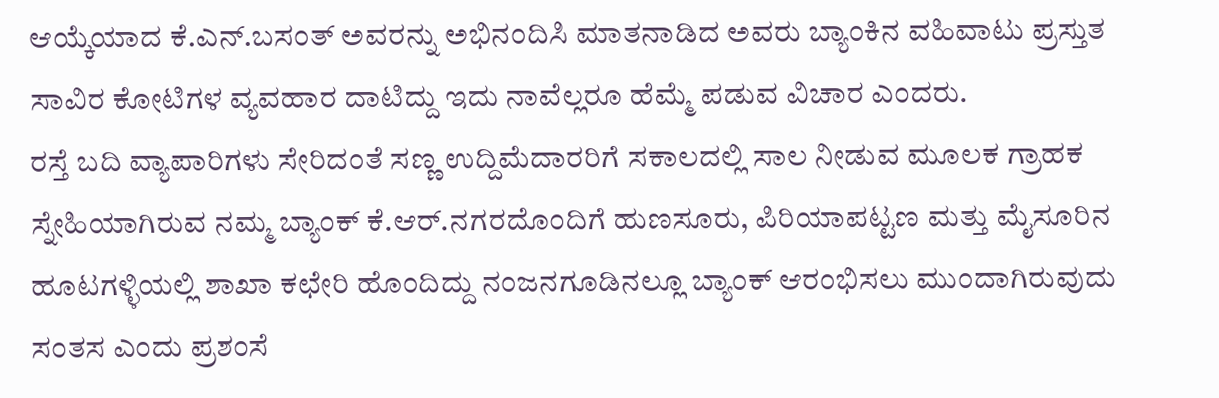ಆಯ್ಕೆಯಾದ ಕೆ.ಎನ್.ಬಸಂತ್ ಅವರನ್ನು ಅಭಿನಂದಿಸಿ ಮಾತನಾಡಿದ ಅವರು ಬ್ಯಾಂಕಿನ ವಹಿವಾಟು ಪ್ರಸ್ತುತ ಸಾವಿರ ಕೋಟಿಗಳ ವ್ಯವಹಾರ ದಾಟಿದ್ದು ಇದು ನಾವೆಲ್ಲರೂ ಹೆಮ್ಮೆ ಪಡುವ ವಿಚಾರ ಎಂದರು.
ರಸ್ತೆ ಬದಿ ವ್ಯಾಪಾರಿಗಳು ಸೇರಿದಂತೆ ಸಣ್ಣ ಉದ್ದಿಮೆದಾರರಿಗೆ ಸಕಾಲದಲ್ಲಿ ಸಾಲ ನೀಡುವ ಮೂಲಕ ಗ್ರಾಹಕ ಸ್ನೇಹಿಯಾಗಿರುವ ನಮ್ಮ ಬ್ಯಾಂಕ್ ಕೆ.ಆರ್.ನಗರದೊಂದಿಗೆ ಹುಣಸೂರು, ಪಿರಿಯಾಪಟ್ಟಣ ಮತ್ತು ಮೈಸೂರಿನ ಹೂಟಗಳ್ಳಿಯಲ್ಲಿ ಶಾಖಾ ಕಛೇರಿ ಹೊಂದಿದ್ದು ನಂಜನಗೂಡಿನಲ್ಲೂ ಬ್ಯಾಂಕ್ ಆರಂಭಿಸಲು ಮುಂದಾಗಿರುವುದು ಸಂತಸ ಎಂದು ಪ್ರಶಂಸೆ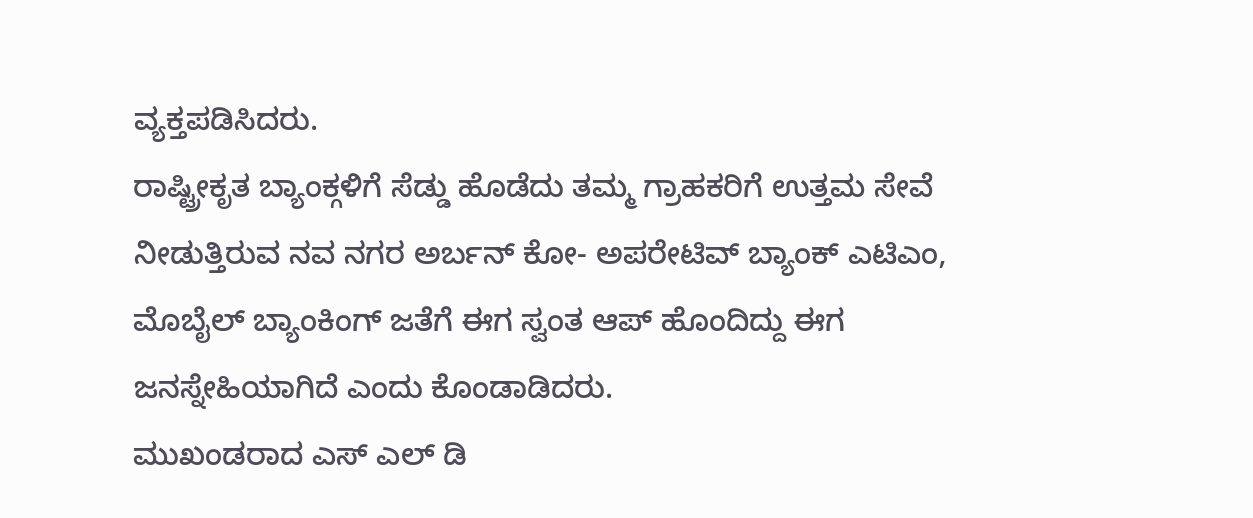ವ್ಯಕ್ತಪಡಿಸಿದರು.
ರಾಷ್ಟ್ರೀಕೃತ ಬ್ಯಾಂಕ್ಗಳಿಗೆ ಸೆಡ್ಡು ಹೊಡೆದು ತಮ್ಮ ಗ್ರಾಹಕರಿಗೆ ಉತ್ತಮ ಸೇವೆ ನೀಡುತ್ತಿರುವ ನವ ನಗರ ಅರ್ಬನ್ ಕೋ- ಅಪರೇಟಿವ್ ಬ್ಯಾಂಕ್ ಎಟಿಎಂ, ಮೊಬೈಲ್ ಬ್ಯಾಂಕಿಂಗ್ ಜತೆಗೆ ಈಗ ಸ್ವಂತ ಆಪ್ ಹೊಂದಿದ್ದು ಈಗ ಜನಸ್ನೇಹಿಯಾಗಿದೆ ಎಂದು ಕೊಂಡಾಡಿದರು.
ಮುಖಂಡರಾದ ಎಸ್ ಎಲ್ ಡಿ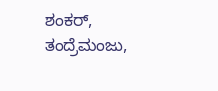ಶಂಕರ್, ತಂದ್ರೆಮಂಜು,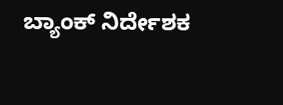ಬ್ಯಾಂಕ್ ನಿರ್ದೇಶಕ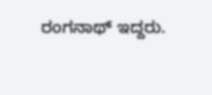ರಂಗನಾಥ್ ಇದ್ದರು.